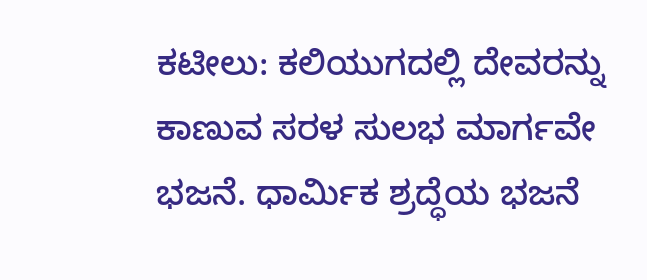ಕಟೀಲು: ಕಲಿಯುಗದಲ್ಲಿ ದೇವರನ್ನು ಕಾಣುವ ಸರಳ ಸುಲಭ ಮಾರ್ಗವೇ ಭಜನೆ. ಧಾರ್ಮಿಕ ಶ್ರದ್ಧೆಯ ಭಜನೆ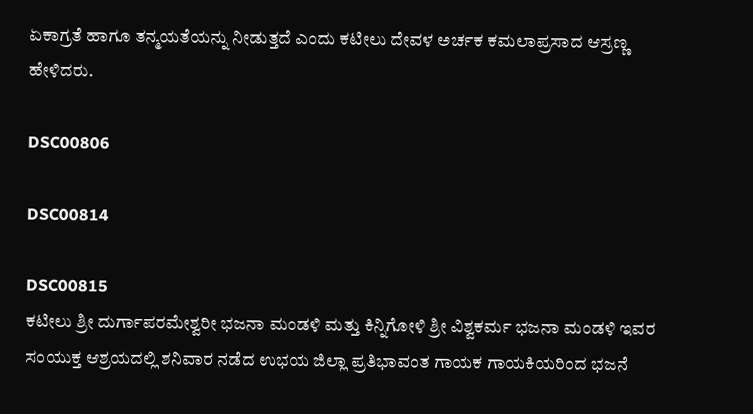ಏಕಾಗ್ರತೆ ಹಾಗೂ ತನ್ಮಯತೆಯನ್ನು ನೀಡುತ್ತದೆ ಎಂದು ಕಟೀಲು ದೇವಳ ಅರ್ಚಕ ಕಮಲಾಪ್ರಸಾದ ಆಸ್ರಣ್ಣ ಹೇಳಿದರು.

DSC00806

DSC00814

DSC00815
ಕಟೀಲು ಶ್ರೀ ದುರ್ಗಾಪರಮೇಶ್ವರೀ ಭಜನಾ ಮಂಡಳಿ ಮತ್ತು ಕಿನ್ನಿಗೋಳಿ ಶ್ರೀ ವಿಶ್ವಕರ್ಮ ಭಜನಾ ಮಂಡಳಿ ಇವರ ಸಂಯುಕ್ತ ಆಶ್ರಯದಲ್ಲಿ ಶನಿವಾರ ನಡೆದ ಉಭಯ ಜಿಲ್ಲಾ ಪ್ರತಿಭಾವಂತ ಗಾಯಕ ಗಾಯಕಿಯರಿಂದ ಭಜನೆ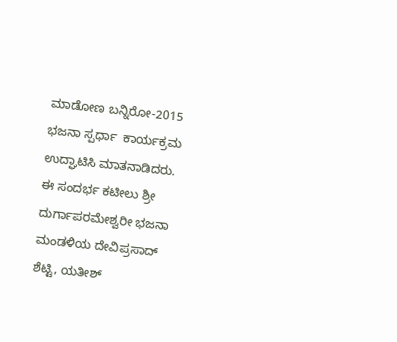ಮಾಡೋಣ ಬನ್ನಿರೋ-2015 ಭಜನಾ ಸ್ಪರ್ಧಾ  ಕಾರ್ಯಕ್ರಮ ಉದ್ಘಾಟಿಸಿ ಮಾತನಾಡಿದರು.
ಈ ಸಂದರ್ಭ ಕಟೀಲು ಶ್ರೀ ದುರ್ಗಾಪರಮೇಶ್ವರೀ ಭಜನಾ ಮಂಡಳಿಯ ದೇವಿಪ್ರಸಾದ್ ಶೆಟ್ಟಿ, ಯತೀಶ್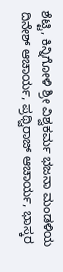ಶೆಟ್ಟಿ, ಕಿನ್ನಿಗೋಳಿ ಶ್ರೀ ವಿಶ್ವಕರ್ಮ ಭಜನಾ ಮಂಡಳಿಯ ದಿನೇಶ್ ಆಚಾರ್ಯ, ಪ್ರಥ್ವಿರಾಜ್ ಆಚಾರ್ಯ, ಭಾಸ್ಕರ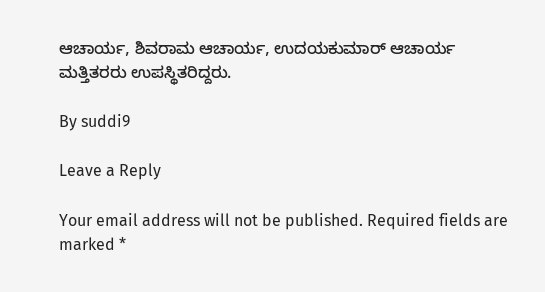ಆಚಾರ್ಯ, ಶಿವರಾಮ ಆಚಾರ್ಯ, ಉದಯಕುಮಾರ್ ಆಚಾರ್ಯ ಮತ್ತಿತರರು ಉಪಸ್ಥಿತರಿದ್ದರು.

By suddi9

Leave a Reply

Your email address will not be published. Required fields are marked *